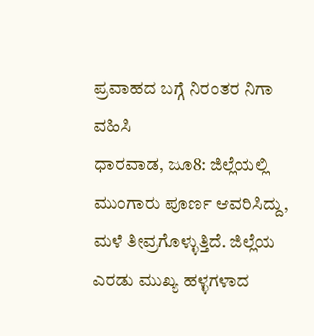ಪ್ರವಾಹದ ಬಗ್ಗೆ ನಿರಂತರ ನಿಗಾ ವಹಿಸಿ
ಧಾರವಾಡ, ಜೂ8: ಜಿಲ್ಲೆಯಲ್ಲಿ ಮುಂಗಾರು ಪೂರ್ಣ ಆವರಿಸಿದ್ದು, ಮಳೆ ತೀವ್ರಗೊಳ್ಳುತ್ತಿದೆ. ಜಿಲ್ಲೆಯ ಎರಡು ಮುಖ್ಯ ಹಳ್ಳಗಳಾದ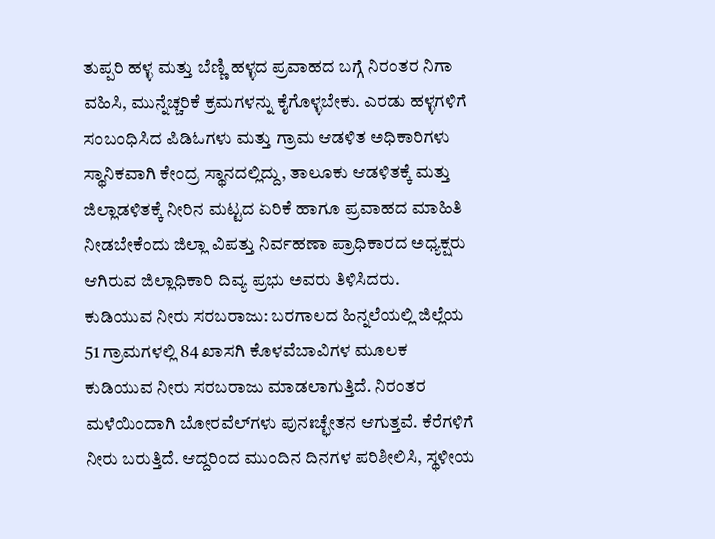ತುಪ್ಪರಿ ಹಳ್ಳ ಮತ್ತು ಬೆಣ್ಣಿ ಹಳ್ಳದ ಪ್ರವಾಹದ ಬಗ್ಗೆ ನಿರಂತರ ನಿಗಾ ವಹಿಸಿ, ಮುನ್ನೆಚ್ಚರಿಕೆ ಕ್ರಮಗಳನ್ನು ಕೈಗೊಳ್ಳಬೇಕು. ಎರಡು ಹಳ್ಳಗಳಿಗೆ ಸಂಬಂಧಿಸಿದ ಪಿಡಿಓಗಳು ಮತ್ತು ಗ್ರಾಮ ಆಡಳಿತ ಅಧಿಕಾರಿಗಳು ಸ್ಥಾನಿಕವಾಗಿ ಕೇಂದ್ರ ಸ್ಥಾನದಲ್ಲಿದ್ದು, ತಾಲೂಕು ಆಡಳಿತಕ್ಕೆ ಮತ್ತು ಜಿಲ್ಲಾಡಳಿತಕ್ಕೆ ನೀರಿನ ಮಟ್ಟದ ಏರಿಕೆ ಹಾಗೂ ಪ್ರವಾಹದ ಮಾಹಿತಿ ನೀಡಬೇಕೆಂದು ಜಿಲ್ಲಾ ವಿಪತ್ತು ನಿರ್ವಹಣಾ ಪ್ರಾಧಿಕಾರದ ಅಧ್ಯಕ್ಷರು ಆಗಿರುವ ಜಿಲ್ಲಾಧಿಕಾರಿ ದಿವ್ಯ ಪ್ರಭು ಅವರು ತಿಳಿಸಿದರು.
ಕುಡಿಯುವ ನೀರು ಸರಬರಾಜು: ಬರಗಾಲದ ಹಿನ್ನಲೆಯಲ್ಲಿ ಜಿಲ್ಲೆಯ 51 ಗ್ರಾಮಗಳಲ್ಲಿ 84 ಖಾಸಗಿ ಕೊಳವೆಬಾವಿಗಳ ಮೂಲಕ ಕುಡಿಯುವ ನೀರು ಸರಬರಾಜು ಮಾಡಲಾಗುತ್ತಿದೆ. ನಿರಂತರ ಮಳೆಯಿಂದಾಗಿ ಬೋರವೆಲ್‍ಗಳು ಪುನಃಚ್ಛೇತನ ಆಗುತ್ತವೆ. ಕೆರೆಗಳಿಗೆ ನೀರು ಬರುತ್ತಿದೆ. ಆದ್ದರಿಂದ ಮುಂದಿನ ದಿನಗಳ ಪರಿಶೀಲಿಸಿ, ಸ್ಥಳೀಯ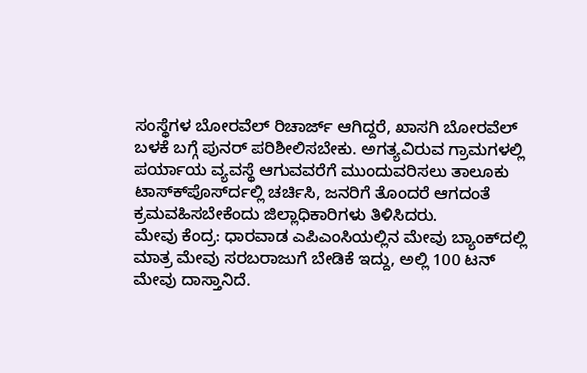ಸಂಸ್ಥೆಗಳ ಬೋರವೆಲ್ ರಿಚಾರ್ಜ್ ಆಗಿದ್ದರೆ, ಖಾಸಗಿ ಬೋರವೆಲ್ ಬಳಕೆ ಬಗ್ಗೆ ಪುನರ್ ಪರಿಶೀಲಿಸಬೇಕು. ಅಗತ್ಯವಿರುವ ಗ್ರಾಮಗಳಲ್ಲಿ ಪರ್ಯಾಯ ವ್ಯವಸ್ಥೆ ಆಗುವವರೆಗೆ ಮುಂದುವರಿಸಲು ತಾಲೂಕು ಟಾಸ್ಕ್‍ಪೊರ್ಸ್‍ದಲ್ಲಿ ಚರ್ಚಿಸಿ, ಜನರಿಗೆ ತೊಂದರೆ ಆಗದಂತೆ ಕ್ರಮವಹಿಸಬೇಕೆಂದು ಜಿಲ್ಲಾಧಿಕಾರಿಗಳು ತಿಳಿಸಿದರು.
ಮೇವು ಕೆಂದ್ರ: ಧಾರವಾಡ ಎಪಿಎಂಸಿಯಲ್ಲಿನ ಮೇವು ಬ್ಯಾಂಕ್‍ದಲ್ಲಿ ಮಾತ್ರ ಮೇವು ಸರಬರಾಜುಗೆ ಬೇಡಿಕೆ ಇದ್ದು, ಅಲ್ಲಿ 100 ಟನ್ ಮೇವು ದಾಸ್ತಾನಿದೆ.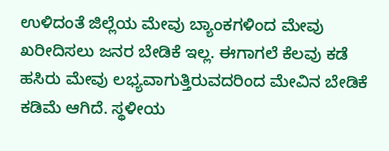ಉಳಿದಂತೆ ಜಿಲ್ಲೆಯ ಮೇವು ಬ್ಯಾಂಕಗಳಿಂದ ಮೇವು ಖರೀದಿಸಲು ಜನರ ಬೇಡಿಕೆ ಇಲ್ಲ. ಈಗಾಗಲೆ ಕೆಲವು ಕಡೆ ಹಸಿರು ಮೇವು ಲಭ್ಯವಾಗುತ್ತಿರುವದರಿಂದ ಮೇವಿನ ಬೇಡಿಕೆ ಕಡಿಮೆ ಆಗಿದೆ. ಸ್ಥಳೀಯ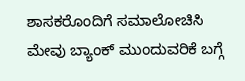ಶಾಸಕರೊಂದಿಗೆ ಸಮಾಲೋಚಿಸಿ ಮೇವು ಬ್ಯಾಂಕ್ ಮುಂದುವರಿಕೆ ಬಗ್ಗೆ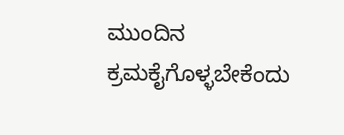ಮುಂದಿನ ಕ್ರಮಕೈಗೊಳ್ಳಬೇಕೆಂದು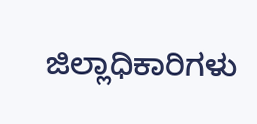ಜಿಲ್ಲಾಧಿಕಾರಿಗಳು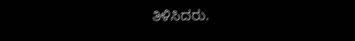ತಿಳಿಸಿದರು.